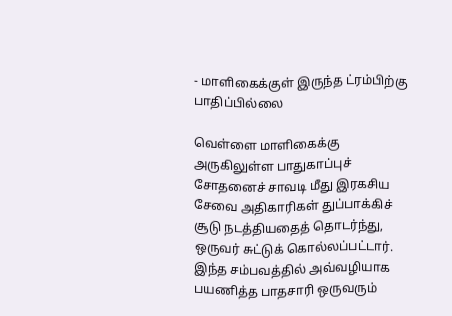- மாளிகைக்குள் இருந்த ட்ரம்பிற்கு பாதிப்பில்லை

வெள்ளை மாளிகைக்கு அருகிலுள்ள பாதுகாப்புச் சோதனைச் சாவடி மீது இரகசிய சேவை அதிகாரிகள் துப்பாக்கிச் சூடு நடத்தியதைத் தொடர்ந்து, ஒருவர் சுட்டுக் கொல்லப்பட்டார். இந்த சம்பவத்தில் அவ்வழியாக பயணித்த பாதசாரி ஒருவரும்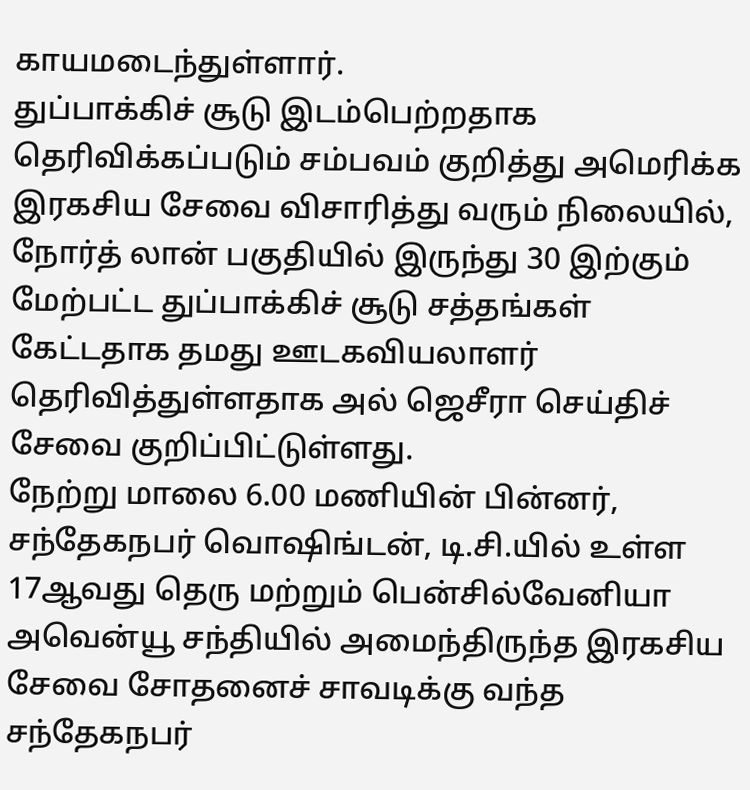காயமடைந்துள்ளார்.
துப்பாக்கிச் சூடு இடம்பெற்றதாக தெரிவிக்கப்படும் சம்பவம் குறித்து அமெரிக்க இரகசிய சேவை விசாரித்து வரும் நிலையில், நோர்த் லான் பகுதியில் இருந்து 30 இற்கும் மேற்பட்ட துப்பாக்கிச் சூடு சத்தங்கள் கேட்டதாக தமது ஊடகவியலாளர் தெரிவித்துள்ளதாக அல் ஜெசீரா செய்திச் சேவை குறிப்பிட்டுள்ளது.
நேற்று மாலை 6.00 மணியின் பின்னர், சந்தேகநபர் வொஷிங்டன், டி.சி.யில் உள்ள 17ஆவது தெரு மற்றும் பென்சில்வேனியா அவென்யூ சந்தியில் அமைந்திருந்த இரகசிய சேவை சோதனைச் சாவடிக்கு வந்த சந்தேகநபர்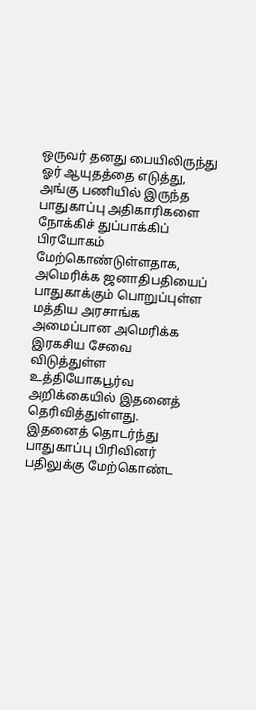ஒருவர் தனது பையிலிருந்து ஓர் ஆயுதத்தை எடுத்து, அங்கு பணியில் இருந்த பாதுகாப்பு அதிகாரிகளை நோக்கிச் துப்பாக்கிப் பிரயோகம் மேற்கொண்டுள்ளதாக, அமெரிக்க ஜனாதிபதியைப் பாதுகாக்கும் பொறுப்புள்ள மத்திய அரசாங்க அமைப்பான அமெரிக்க இரகசிய சேவை விடுத்துள்ள உத்தியோகபூர்வ அறிக்கையில் இதனைத் தெரிவித்துள்ளது.
இதனைத் தொடர்ந்து பாதுகாப்பு பிரிவினர் பதிலுக்கு மேற்கொண்ட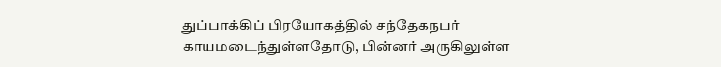துப்பாக்கிப் பிரயோகத்தில் சந்தேகநபர் காயமடைந்துள்ளதோடு, பின்னர் அருகிலுள்ள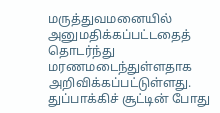மருத்துவமனையில் அனுமதிக்கப்பட்டதைத் தொடர்ந்து மரணமடைந்துள்ளதாக அறிவிக்கப்பட்டுள்ளது.
துப்பாக்கிச் சூட்டின் போது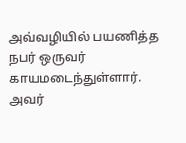அவ்வழியில் பயணித்த நபர் ஒருவர் காயமடைந்துள்ளார். அவர்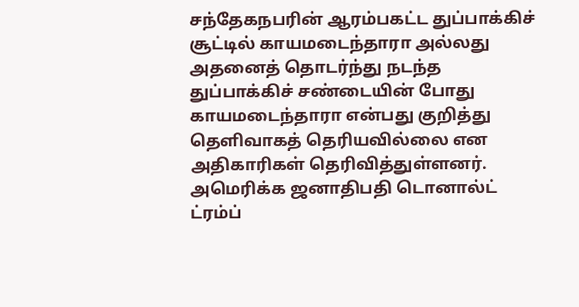சந்தேகநபரின் ஆரம்பகட்ட துப்பாக்கிச் சூட்டில் காயமடைந்தாரா அல்லது அதனைத் தொடர்ந்து நடந்த துப்பாக்கிச் சண்டையின் போது காயமடைந்தாரா என்பது குறித்து தெளிவாகத் தெரியவில்லை என அதிகாரிகள் தெரிவித்துள்ளனர்.
அமெரிக்க ஜனாதிபதி டொனால்ட் ட்ரம்ப்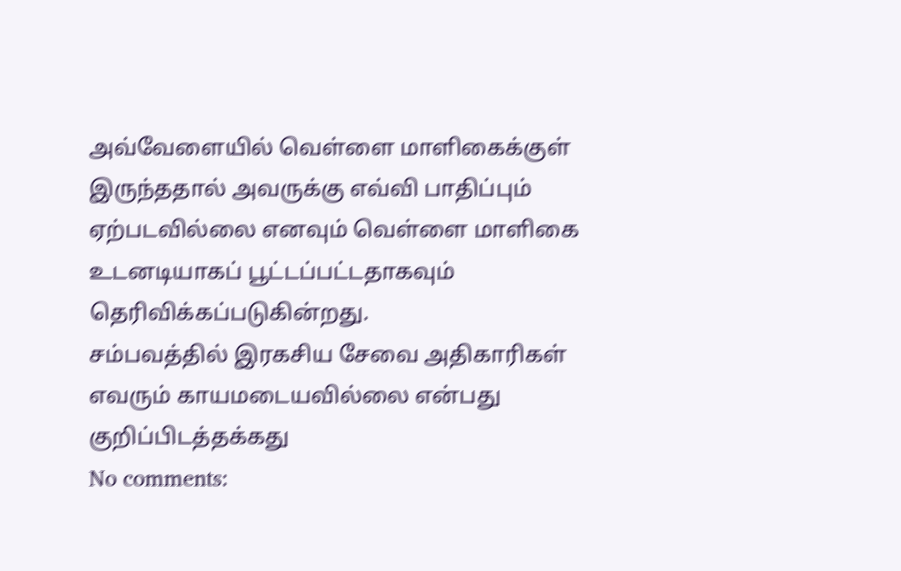அவ்வேளையில் வெள்ளை மாளிகைக்குள் இருந்ததால் அவருக்கு எவ்வி பாதிப்பும் ஏற்படவில்லை எனவும் வெள்ளை மாளிகை உடனடியாகப் பூட்டப்பட்டதாகவும் தெரிவிக்கப்படுகின்றது.
சம்பவத்தில் இரகசிய சேவை அதிகாரிகள் எவரும் காயமடையவில்லை என்பது குறிப்பிடத்தக்கது
No comments: